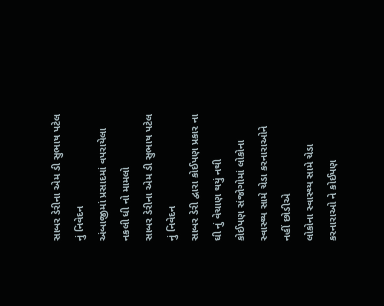સાબર ડેરીના એમ ડી સુભાષ પટેલ નું નિવેદન
અંબાજીમાં પ્રસાદમાં વપરાયેલા નકલી ધી નો મામલો
સાબર ડેરીના એમ ડી સુભાષ પટેલ નું નિવેદન
સાબર ડેરી દ્વારા કોઈપણ પ્રકાર ના ઘી નું વેચાણ થયું નથી
કોઈપણ સંજોગોમાં લોકોના સ્વાસ્થ્ય સામે ચેડા કરનારાઓને નહીં છોડીએ
લોકોના સ્વાસ્થ્ય સામે ચેડા કરનારાઓ ને કોઈપણ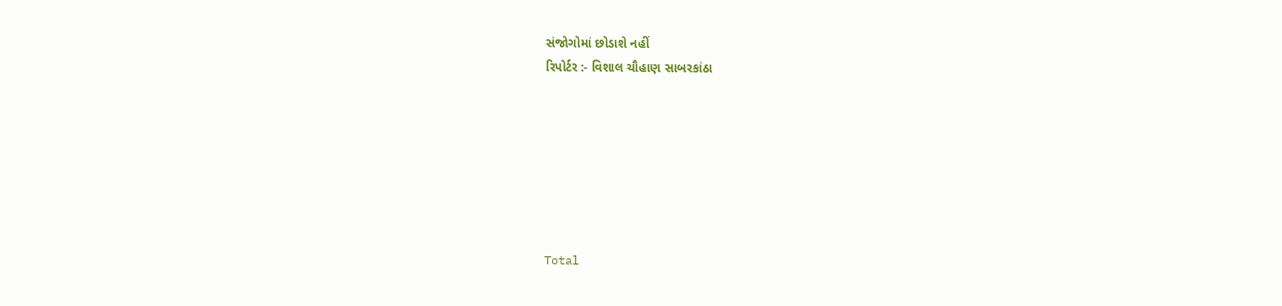સંજોગોમાં છોડાશે નહીં
રિપોર્ટર :- વિશાલ ચૌહાણ સાબરકાંઠા







Total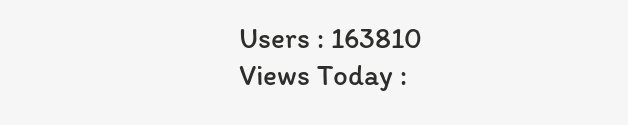Users : 163810
Views Today :